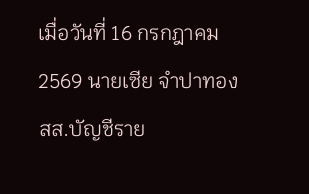เมื่อวันที่ 16 กรกฎาคม 2569 นายเซีย จำปาทอง สส.บัญชีราย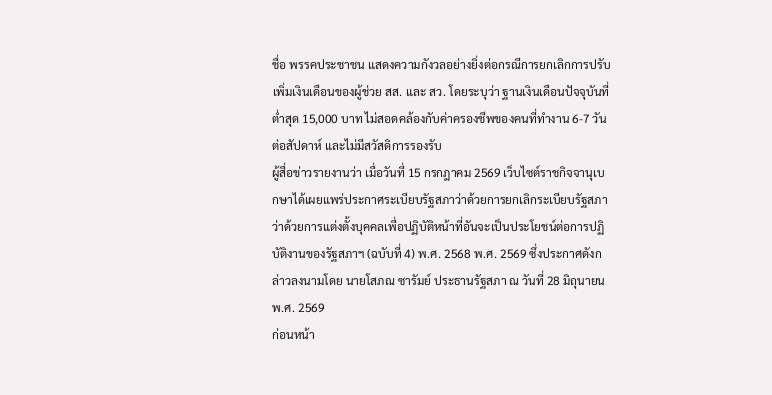ชื่อ พรรคประชาชน แสดงความกังวลอย่างยิ่งต่อกรณีการยกเลิกการปรับเพิ่มเงินเดือนของผู้ช่วย สส. และ สว. โดยระบุว่า ฐานเงินเดือนปัจจุบันที่ต่ำสุด 15,000 บาท ไม่สอดคล้องกับค่าครองชีพของคนที่ทำงาน 6-7 วันต่อสัปดาห์ และไม่มีสวัสดิการรองรับ
ผู้สื่อข่าวรายงานว่า เมื่อวันที่ 15 กรกฎาคม 2569 เว็บไซต์ราชกิจจานุเบกษาได้เผยแพร่ประกาศระเบียบรัฐสภาว่าด้วยการยกเลิกระเบียบรัฐสภาว่าด้วยการแต่งตั้งบุคคลเพื่อปฏิบัติหน้าที่อันจะเป็นประโยชน์ต่อการปฏิบัติงานของรัฐสภาฯ (ฉบับที่ 4) พ.ศ. 2568 พ.ศ. 2569 ซึ่งประกาศดังกล่าวลงนามโดย นายโสภณ ซารัมย์ ประธานรัฐสภา ณ วันที่ 28 มิถุนายน พ.ศ. 2569
ก่อนหน้า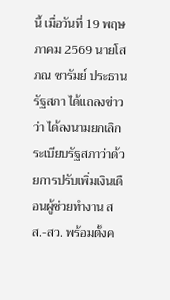นี้ เมื่อวันที่ 19 พฤษภาคม 2569 นายโสภณ ซารัมย์ ประธานรัฐสภา ได้แถลงข่าวว่า ได้ลงนามยกเลิกระเบียบรัฐสภาว่าด้วยการปรับเพิ่มเงินเดือนผู้ช่วยทำงาน สส.-สว. พร้อมตั้งค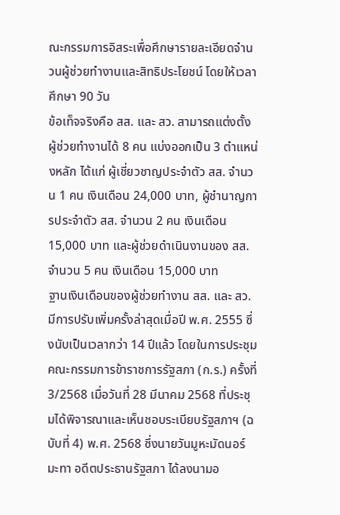ณะกรรมการอิสระเพื่อศึกษารายละเอียดจำนวนผู้ช่วยทำงานและสิทธิประโยชน์ โดยให้เวลาศึกษา 90 วัน
ข้อเท็จจริงคือ สส. และ สว. สามารถแต่งตั้งผู้ช่วยทำงานได้ 8 คน แบ่งออกเป็น 3 ตำแหน่งหลัก ได้แก่ ผู้เชี่ยวชาญประจำตัว สส. จำนวน 1 คน เงินเดือน 24,000 บาท, ผู้ชำนาญการประจำตัว สส. จำนวน 2 คน เงินเดือน 15,000 บาท และผู้ช่วยดำเนินงานของ สส. จำนวน 5 คน เงินเดือน 15,000 บาท
ฐานเงินเดือนของผู้ช่วยทำงาน สส. และ สว. มีการปรับเพิ่มครั้งล่าสุดเมื่อปี พ.ศ. 2555 ซึ่งนับเป็นเวลากว่า 14 ปีแล้ว โดยในการประชุมคณะกรรมการข้าราชการรัฐสภา (ก.ร.) ครั้งที่ 3/2568 เมื่อวันที่ 28 มีนาคม 2568 ที่ประชุมได้พิจารณาและเห็นชอบระเบียบรัฐสภาฯ (ฉบับที่ 4) พ.ศ. 2568 ซึ่งนายวันมูหะมัดนอร์ มะทา อดีตประธานรัฐสภา ได้ลงนามอ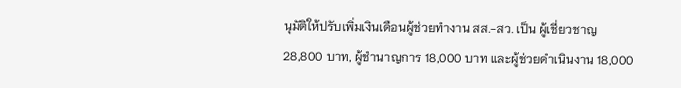นุมัติให้ปรับเพิ่มเงินเดือนผู้ช่วยทำงาน สส.-สว. เป็น ผู้เชี่ยวชาญ 28,800 บาท, ผู้ชำนาญการ 18,000 บาท และผู้ช่วยดำเนินงาน 18,000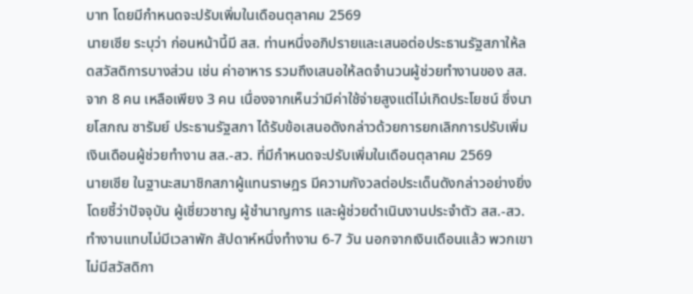บาท โดยมีกำหนดจะปรับเพิ่มในเดือนตุลาคม 2569
นายเซีย ระบุว่า ก่อนหน้านี้มี สส. ท่านหนึ่งอภิปรายและเสนอต่อประธานรัฐสภาให้ลดสวัสดิการบางส่วน เช่น ค่าอาหาร รวมถึงเสนอให้ลดจำนวนผู้ช่วยทำงานของ สส. จาก 8 คน เหลือเพียง 3 คน เนื่องจากเห็นว่ามีค่าใช้จ่ายสูงแต่ไม่เกิดประโยชน์ ซึ่งนายโสภณ ซารัมย์ ประธานรัฐสภา ได้รับข้อเสนอดังกล่าวด้วยการยกเลิกการปรับเพิ่มเงินเดือนผู้ช่วยทำงาน สส.-สว. ที่มีกำหนดจะปรับเพิ่มในเดือนตุลาคม 2569
นายเซีย ในฐานะสมาชิกสภาผู้แทนราษฎร มีความกังวลต่อประเด็นดังกล่าวอย่างยิ่ง โดยชี้ว่าปัจจุบัน ผู้เชี่ยวชาญ ผู้ชำนาญการ และผู้ช่วยดำเนินงานประจำตัว สส.-สว. ทำงานแทบไม่มีเวลาพัก สัปดาห์หนึ่งทำงาน 6-7 วัน นอกจากเงินเดือนแล้ว พวกเขาไม่มีสวัสดิกา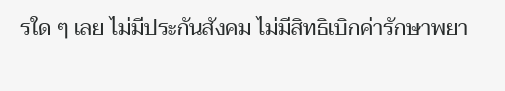รใด ๆ เลย ไม่มีประกันสังคม ไม่มีสิทธิเบิกค่ารักษาพยา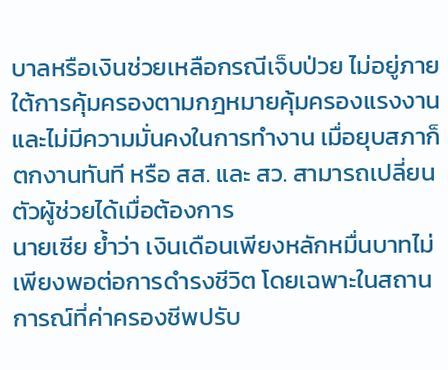บาลหรือเงินช่วยเหลือกรณีเจ็บป่วย ไม่อยู่ภายใต้การคุ้มครองตามกฎหมายคุ้มครองแรงงาน และไม่มีความมั่นคงในการทำงาน เมื่อยุบสภาก็ตกงานทันที หรือ สส. และ สว. สามารถเปลี่ยนตัวผู้ช่วยได้เมื่อต้องการ
นายเซีย ย้ำว่า เงินเดือนเพียงหลักหมื่นบาทไม่เพียงพอต่อการดำรงชีวิต โดยเฉพาะในสถานการณ์ที่ค่าครองชีพปรับ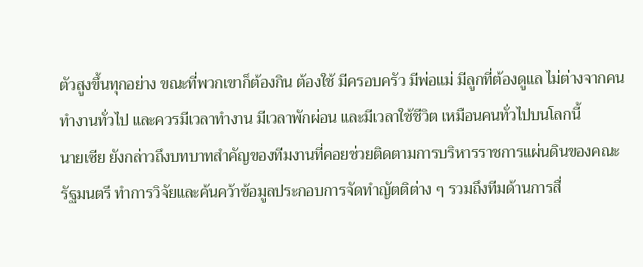ตัวสูงขึ้นทุกอย่าง ขณะที่พวกเขาก็ต้องกิน ต้องใช้ มีครอบครัว มีพ่อแม่ มีลูกที่ต้องดูแล ไม่ต่างจากคนทำงานทั่วไป และควรมีเวลาทำงาน มีเวลาพักผ่อน และมีเวลาใช้ชีวิต เหมือนคนทั่วไปบนโลกนี้
นายเซีย ยังกล่าวถึงบทบาทสำคัญของทีมงานที่คอยช่วยติดตามการบริหารราชการแผ่นดินของคณะรัฐมนตรี ทำการวิจัยและค้นคว้าข้อมูลประกอบการจัดทำญัตติต่าง ๆ รวมถึงทีมด้านการสื่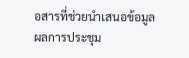อสารที่ช่วยนำเสนอข้อมูลผลการประชุม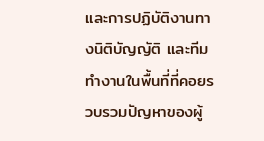และการปฏิบัติงานทางนิติบัญญัติ และทีมทำงานในพื้นที่ที่คอยรวบรวมปัญหาของผู้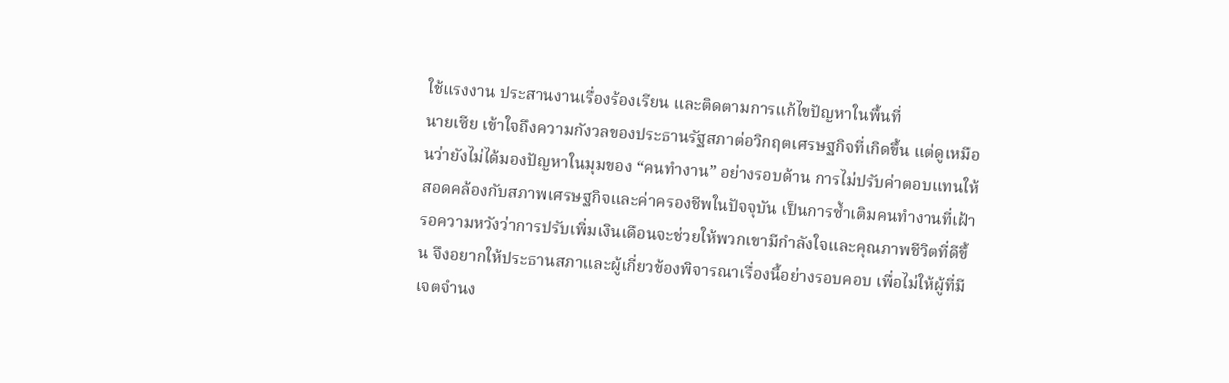ใช้แรงงาน ประสานงานเรื่องร้องเรียน และติดตามการแก้ไขปัญหาในพื้นที่
นายเซีย เข้าใจถึงความกังวลของประธานรัฐสภาต่อวิกฤตเศรษฐกิจที่เกิดขึ้น แต่ดูเหมือนว่ายังไม่ได้มองปัญหาในมุมของ “คนทำงาน” อย่างรอบด้าน การไม่ปรับค่าตอบแทนให้สอดคล้องกับสภาพเศรษฐกิจและค่าครองชีพในปัจจุบัน เป็นการซ้ำเติมคนทำงานที่เฝ้ารอความหวังว่าการปรับเพิ่มเงินเดือนจะช่วยให้พวกเขามีกำลังใจและคุณภาพชีวิตที่ดีขึ้น จึงอยากให้ประธานสภาและผู้เกี่ยวข้องพิจารณาเรื่องนี้อย่างรอบคอบ เพื่อไม่ให้ผู้ที่มีเจตจำนง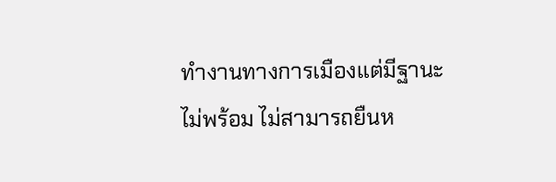ทำงานทางการเมืองแต่มีฐานะไม่พร้อม ไม่สามารถยืนห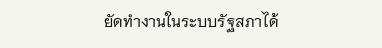ยัดทำงานในระบบรัฐสภาได้